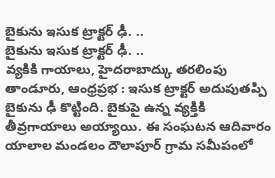బైకును ఇసుక ట్రాక్టర్ ఢీ. ..
బైకును ఇసుక ట్రాక్టర్ ఢీ. ..
వ్యకికి గాయాలు, హైదరాబాద్కు తరలింపు
తాండూరు, ఆంధ్రప్రభ : ఇసుక ట్రాక్టర్ అదుపుతప్పి బైకును ఢీ కొట్టింది. బైకుపై ఉన్న వ్యక్తికి తీవ్రగాయాలు అయ్యాయి. ఈ సంఘటన ఆదివారం యాలాల మండలం దౌలాపూర్ గ్రామ సమీపంలో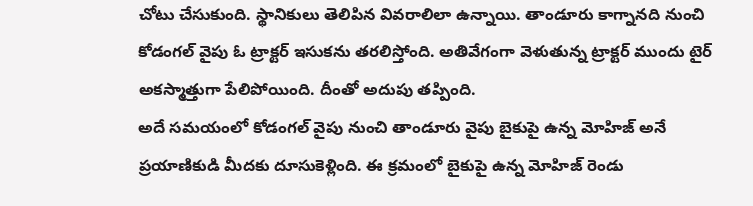చోటు చేసుకుంది. స్థానికులు తెలిపిన వివరాలిలా ఉన్నాయి. తాండూరు కాగ్నానది నుంచి కోడంగల్ వైపు ఓ ట్రాక్టర్ ఇసుకను తరలిస్తోంది. అతివేగంగా వెళుతున్న ట్రాక్టర్ ముందు టైర్ అకస్మాత్తుగా పేలిపోయింది. దీంతో అదుపు తప్పింది.
అదే సమయంలో కోడంగల్ వైపు నుంచి తాండూరు వైపు బైకుపై ఉన్న మోహిజ్ అనే ప్రయాణికుడి మీదకు దూసుకెళ్లింది. ఈ క్రమంలో బైకుపై ఉన్న మోహిజ్ రెండు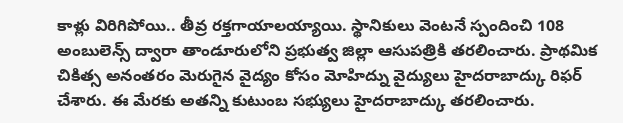కాళ్లు విరిగిపోయి.. తీవ్ర రక్తగాయాలయ్యాయి. స్థానికులు వెంటనే స్పందించి 108 అంబులెన్స్ ద్వారా తాండూరులోని ప్రభుత్వ జిల్లా ఆసుపత్రికి తరలించారు. ప్రాథమిక చికిత్స అనంతరం మెరుగైన వైద్యం కోసం మోహిద్ను వైద్యులు హైదరాబాద్కు రిఫర్ చేశారు. ఈ మేరకు అతన్ని కుటుంబ సభ్యులు హైదరాబాద్కు తరలించారు.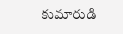కుమారుడి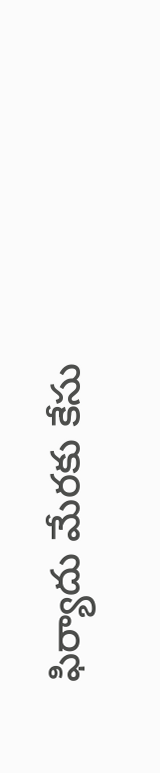ఫిర్యాదు మేరకు కేసు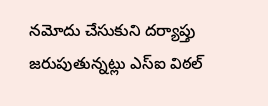నమోదు చేసుకుని దర్యాప్తు జరుపుతున్నట్లు ఎస్ఐ విఠల్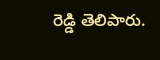రెడ్డి తెలిపారు.